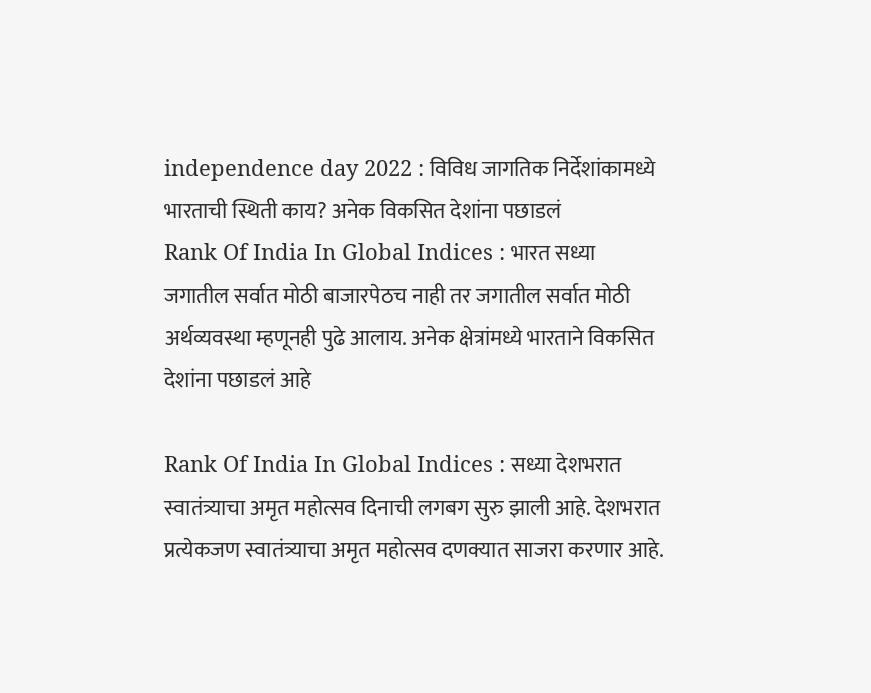independence day 2022 : विविध जागतिक निर्देशांकामध्ये भारताची स्थिती काय? अनेक विकसित देशांना पछाडलं
Rank Of India In Global Indices : भारत सध्या जगातील सर्वात मोठी बाजारपेठच नाही तर जगातील सर्वात मोठी अर्थव्यवस्था म्हणूनही पुढे आलाय. अनेक क्षेत्रांमध्ये भारताने विकसित देशांना पछाडलं आहे

Rank Of India In Global Indices : सध्या देशभरात स्वातंत्र्याचा अमृत महोत्सव दिनाची लगबग सुरु झाली आहे. देशभरात प्रत्येकजण स्वातंत्र्याचा अमृत महोत्सव दणक्यात साजरा करणार आहे.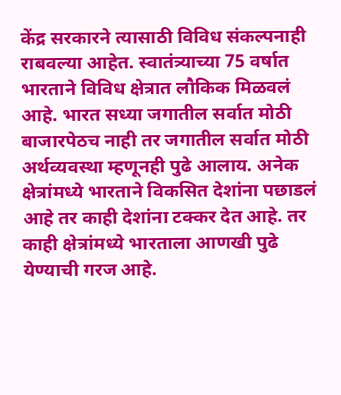केंद्र सरकारने त्यासाठी विविध संकल्पनाही राबवल्या आहेत. स्वातंत्र्याच्या 75 वर्षात भारताने विविध क्षेत्रात लौकिक मिळवलं आहे. भारत सध्या जगातील सर्वात मोठी बाजारपेठच नाही तर जगातील सर्वात मोठी अर्थव्यवस्था म्हणूनही पुढे आलाय. अनेक क्षेत्रांमध्ये भारताने विकसित देशांना पछाडलं आहे तर काही देशांना टक्कर देत आहे. तर काही क्षेत्रांमध्ये भारताला आणखी पुढे येण्याची गरज आहे.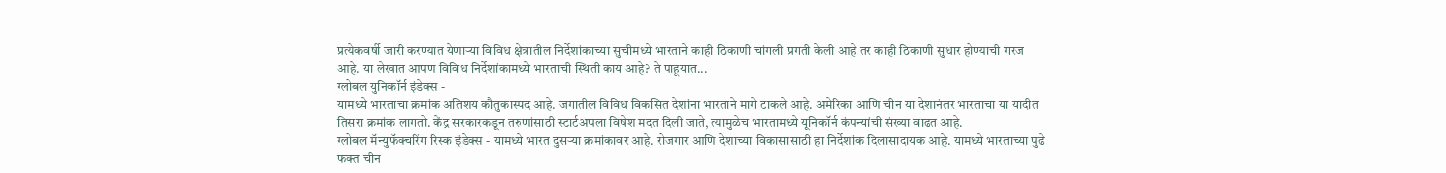प्रत्येकवर्षी जारी करण्यात येणाऱ्या विविध क्षेत्रातील निर्देशांकाच्या सुचीमध्ये भारताने काही ठिकाणी चांगली प्रगती केली आहे तर काही ठिकाणी सुधार होण्याची गरज आहे. या लेखात आपण विविध निर्देशांकामध्ये भारताची स्थिती काय आहे? ते पाहूयात...
ग्लोबल युनिकॉर्न इंडेक्स -
यामध्ये भारताचा क्रमांक अतिशय कौतुकास्पद आहे. जगातील विविध विकसित देशांना भारताने मागे टाकले आहे. अमेरिका आणि चीन या देशानंतर भारताचा या यादीत तिसरा क्रमांक लागतो. केंद्र सरकारकडून तरुणांसाठी स्टार्टअपला विषेश मदत दिली जाते, त्यामुळेच भारतामध्ये यूनिकॉर्न कंपन्यांची संख्या वाढत आहे.
ग्लोबल मॅन्युफॅक्चरिंग रिस्क इंडेक्स - यामध्ये भारत दुसऱ्या क्रमांकावर आहे. रोजगार आणि देशाच्या विकासासाठी हा निर्देशांक दिलासादायक आहे. यामध्ये भारताच्या पुढे फक्त चीन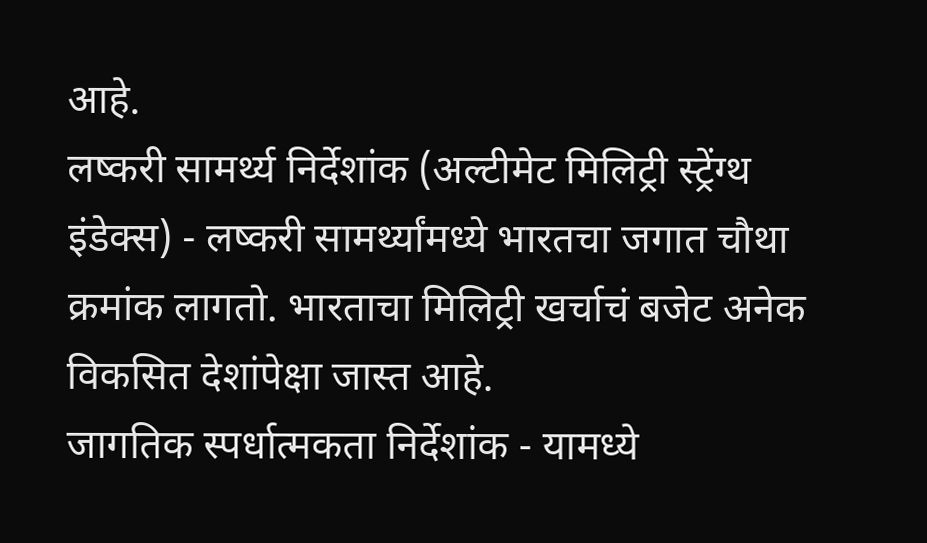आहे.
लष्करी सामर्थ्य निर्देशांक (अल्टीमेट मिलिट्री स्ट्रेंग्थ इंडेक्स) - लष्करी सामर्थ्यांमध्ये भारतचा जगात चौथा क्रमांक लागतो. भारताचा मिलिट्री खर्चाचं बजेट अनेक विकसित देशांपेक्षा जास्त आहे.
जागतिक स्पर्धात्मकता निर्देशांक - यामध्ये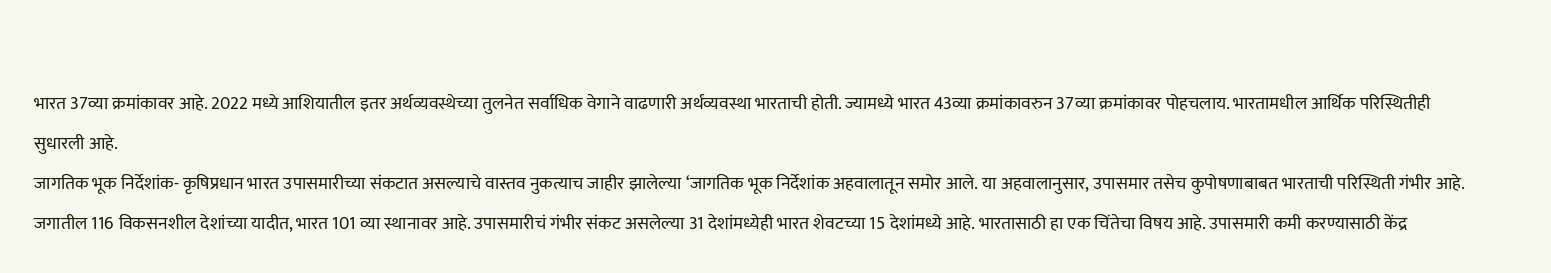भारत 37व्या क्रमांकावर आहे. 2022 मध्ये आशियातील इतर अर्थव्यवस्थेच्या तुलनेत सर्वाधिक वेगाने वाढणारी अर्थव्यवस्था भारताची होती. ज्यामध्ये भारत 43व्या क्रमांकावरुन 37व्या क्रमांकावर पोहचलाय. भारतामधील आर्थिक परिस्थितीही सुधारली आहे.
जागतिक भूक निर्देशांक- कृषिप्रधान भारत उपासमारीच्या संकटात असल्याचे वास्तव नुकत्याच जाहीर झालेल्या ‘जागतिक भूक निर्देशांक अहवालातून समोर आले. या अहवालानुसार, उपासमार तसेच कुपोषणाबाबत भारताची परिस्थिती गंभीर आहे. जगातील 116 विकसनशील देशांच्या यादीत, भारत 101 व्या स्थानावर आहे. उपासमारीचं गंभीर संकट असलेल्या 31 देशांमध्येही भारत शेवटच्या 15 देशांमध्ये आहे. भारतासाठी हा एक चिंतेचा विषय आहे. उपासमारी कमी करण्यासाठी केंद्र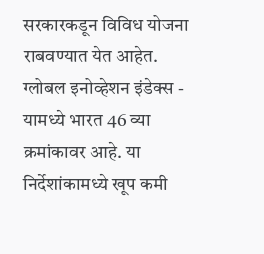सरकारकडून विविध योजना राबवण्यात येत आहेत.
ग्लोबल इनोव्हेशन इंडेक्स - यामध्ये भारत 46 व्या क्रमांकावर आहे. या निर्देशांकामध्ये खूप कमी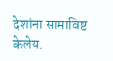देशांना सामाविष्ट केलेय.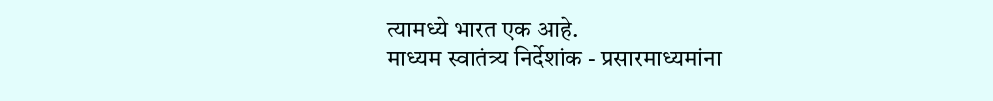त्यामध्ये भारत एक आहे.
माध्यम स्वातंत्र्य निर्देशांक - प्रसारमाध्यमांना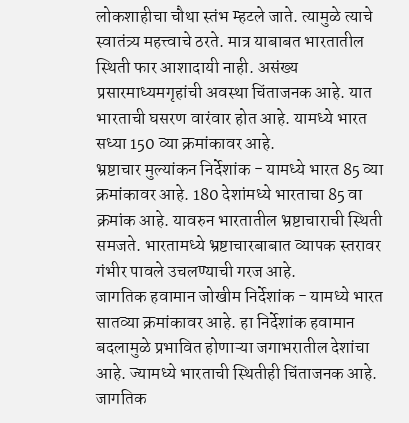लोकशाहीचा चौथा स्तंभ म्हटले जाते. त्यामुळे त्याचे स्वातंत्र्य महत्त्वाचे ठरते. मात्र याबाबत भारतातील स्थिती फार आशादायी नाही. असंख्य प्रसारमाध्यमगृहांची अवस्था चिंताजनक आहे. यात भारताची घसरण वारंवार होत आहे. यामध्ये भारत सध्या 150 व्या क्रमांकावर आहे.
भ्रष्टाचार मुल्यांकन निर्देशांक - यामध्ये भारत 85 व्या क्रमांकावर आहे. 180 देशांमध्ये भारताचा 85 वा क्रमांक आहे. यावरुन भारतातील भ्रष्टाचाराची स्थिती समजते. भारतामध्ये भ्रष्टाचारबाबात व्यापक स्तरावर गंभीर पावले उचलण्याची गरज आहे.
जागतिक हवामान जोखीम निर्देशांक - यामध्ये भारत सातव्या क्रमांकावर आहे. हा निर्देशांक हवामान बदलामुळे प्रभावित होणाऱ्या जगाभरातील देशांचा आहे. ज्यामध्ये भारताची स्थितीही चिंताजनक आहे.
जागतिक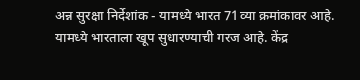अन्न सुरक्षा निर्देशांक - यामध्ये भारत 71व्या क्रमांकावर आहे. यामध्ये भारताला खूप सुधारण्याची गरज आहे. केंद्र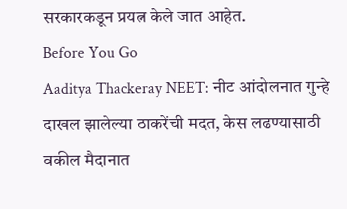सरकारकडून प्रयत्न केले जात आहेत.
Before You Go
Aaditya Thackeray NEET: नीट आंदोलनात गुन्हे दाखल झालेल्या ठाकरेंची मदत, केस लढण्यासाठी वकील मैदानात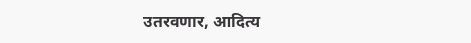उतरवणार, आदित्य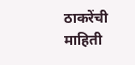ठाकरेंची माहिती